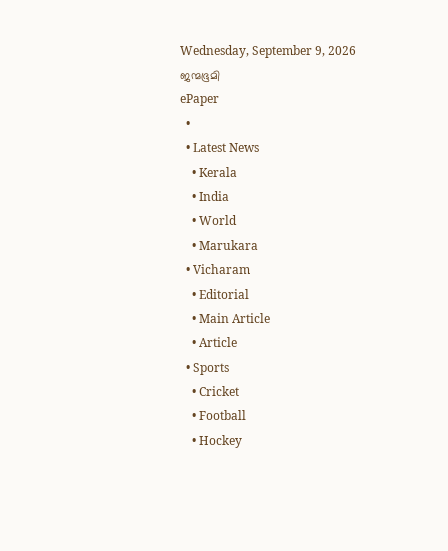Wednesday, September 9, 2026
ജന്മഭൂമി
ePaper
  •
  • Latest News
    • Kerala
    • India
    • World
    • Marukara
  • Vicharam
    • Editorial
    • Main Article
    • Article
  • Sports
    • Cricket
    • Football
    • Hockey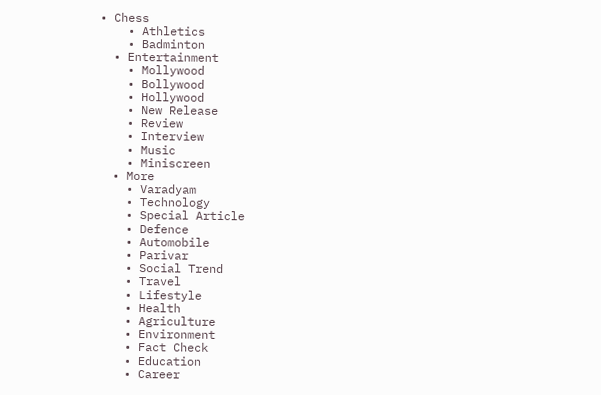• Chess
    • Athletics
    • Badminton
  • Entertainment
    • Mollywood
    • Bollywood
    • Hollywood
    • New Release
    • Review
    • Interview
    • Music
    • Miniscreen
  • More
    • Varadyam
    • Technology
    • Special Article
    • Defence
    • Automobile
    • Parivar
    • Social Trend
    • Travel
    • Lifestyle
    • Health
    • Agriculture
    • Environment
    • Fact Check
    • Education
    • Career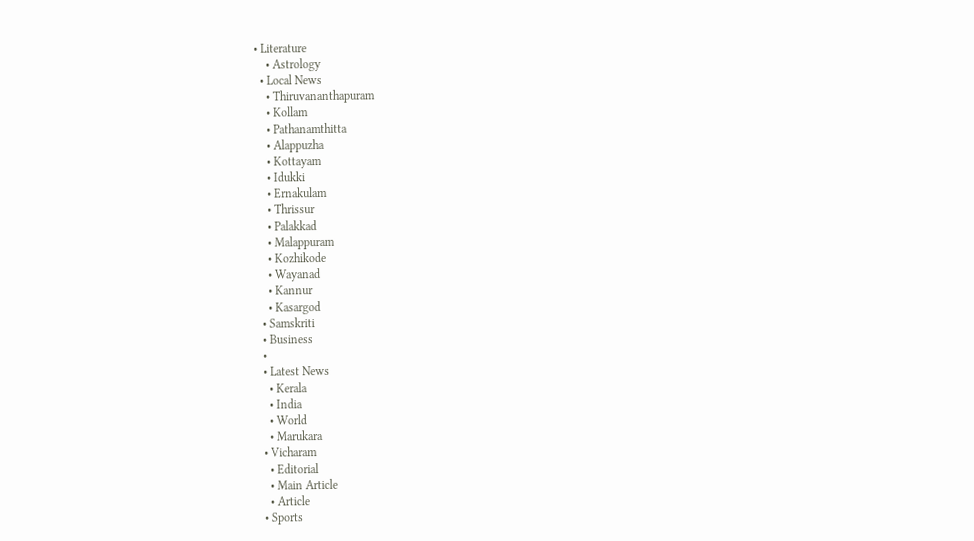• Literature
    • Astrology
  • Local News
    • Thiruvananthapuram
    • Kollam
    • Pathanamthitta
    • Alappuzha
    • Kottayam
    • Idukki
    • Ernakulam
    • Thrissur
    • Palakkad
    • Malappuram
    • Kozhikode
    • Wayanad
    • Kannur
    • Kasargod
  • Samskriti
  • Business
  •
  • Latest News
    • Kerala
    • India
    • World
    • Marukara
  • Vicharam
    • Editorial
    • Main Article
    • Article
  • Sports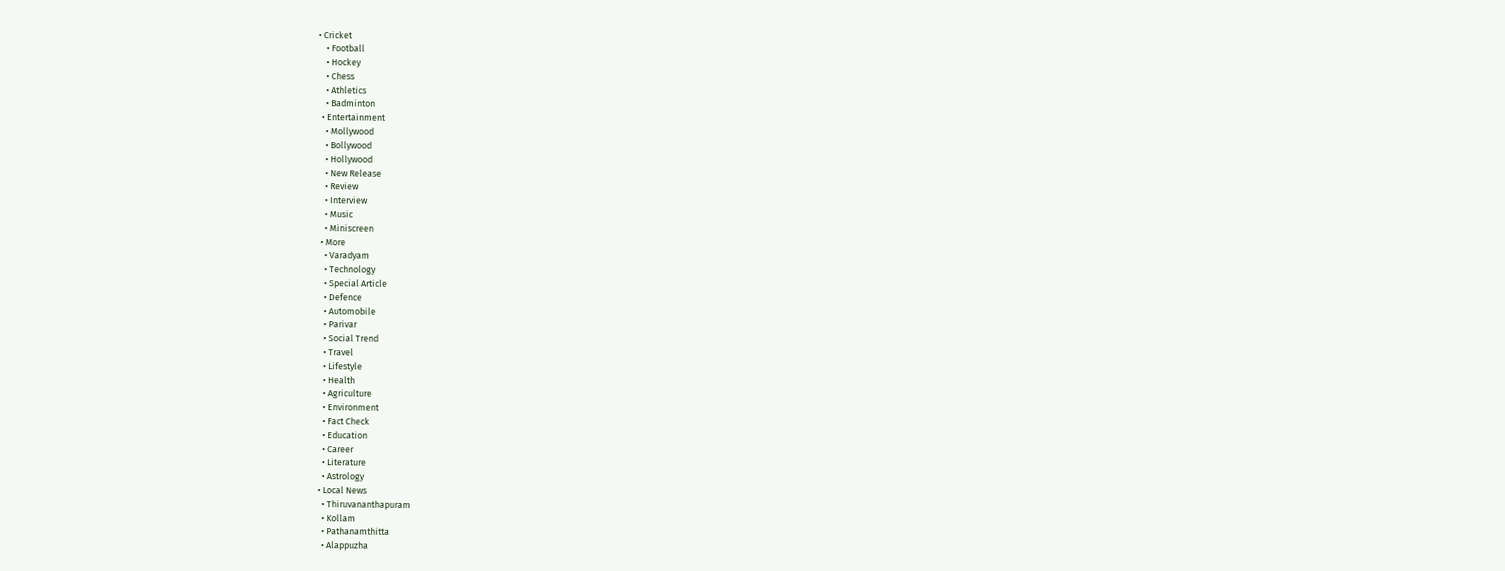• Cricket
    • Football
    • Hockey
    • Chess
    • Athletics
    • Badminton
  • Entertainment
    • Mollywood
    • Bollywood
    • Hollywood
    • New Release
    • Review
    • Interview
    • Music
    • Miniscreen
  • More
    • Varadyam
    • Technology
    • Special Article
    • Defence
    • Automobile
    • Parivar
    • Social Trend
    • Travel
    • Lifestyle
    • Health
    • Agriculture
    • Environment
    • Fact Check
    • Education
    • Career
    • Literature
    • Astrology
  • Local News
    • Thiruvananthapuram
    • Kollam
    • Pathanamthitta
    • Alappuzha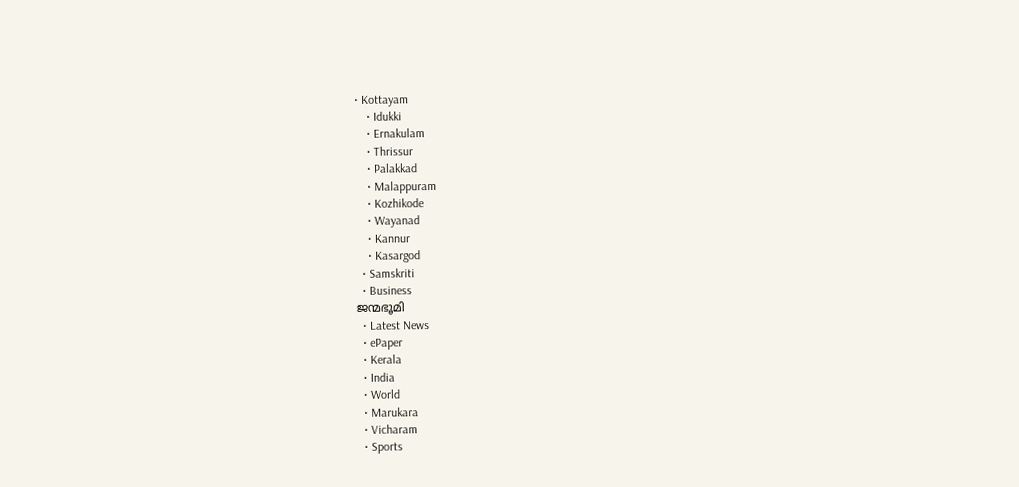• Kottayam
    • Idukki
    • Ernakulam
    • Thrissur
    • Palakkad
    • Malappuram
    • Kozhikode
    • Wayanad
    • Kannur
    • Kasargod
  • Samskriti
  • Business
ജന്മഭൂമി
  • Latest News
  • ePaper
  • Kerala
  • India
  • World
  • Marukara
  • Vicharam
  • Sports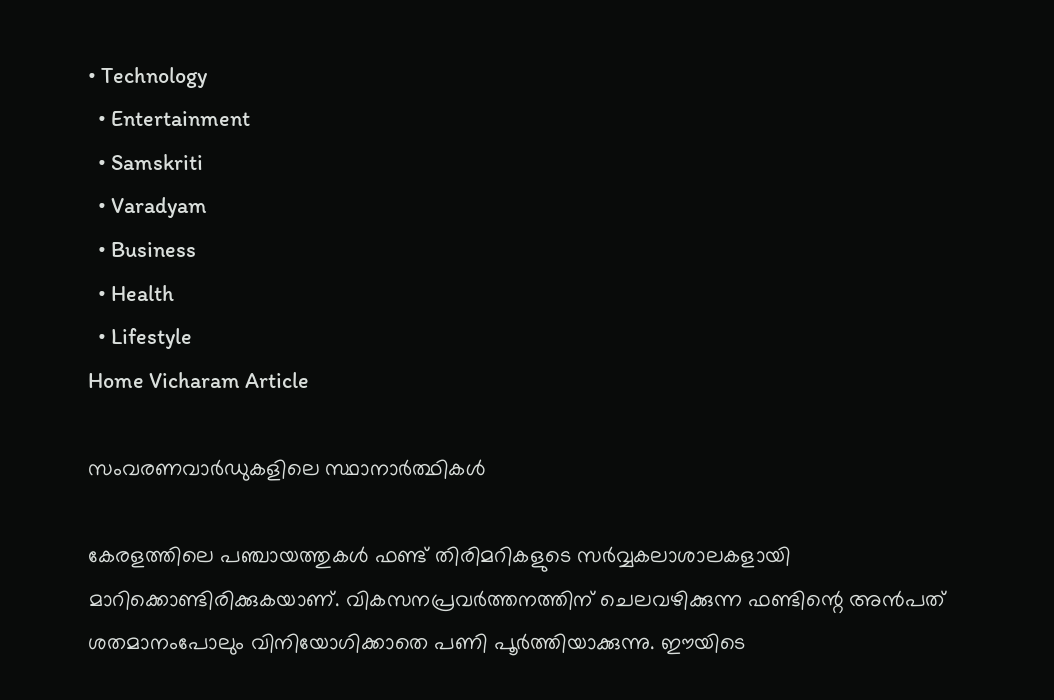• Technology
  • Entertainment
  • Samskriti
  • Varadyam
  • Business
  • Health
  • Lifestyle
Home Vicharam Article

സംവരണവാര്‍ഡുകളിലെ സ്ഥാനാര്‍ത്ഥികള്‍

കേരളത്തിലെ പഞ്ചായത്തുകള്‍ ഫണ്ട് തിരിമറികളുടെ സര്‍വ്വകലാശാലകളായി മാറിക്കൊണ്ടിരിക്കുകയാണ്. വികസനപ്രവര്‍ത്തനത്തിന് ചെലവഴിക്കുന്ന ഫണ്ടിന്റെ അന്‍പത് ശതമാനംപോലും വിനിയോഗിക്കാതെ പണി പൂര്‍ത്തിയാക്കുന്നു. ഈയിടെ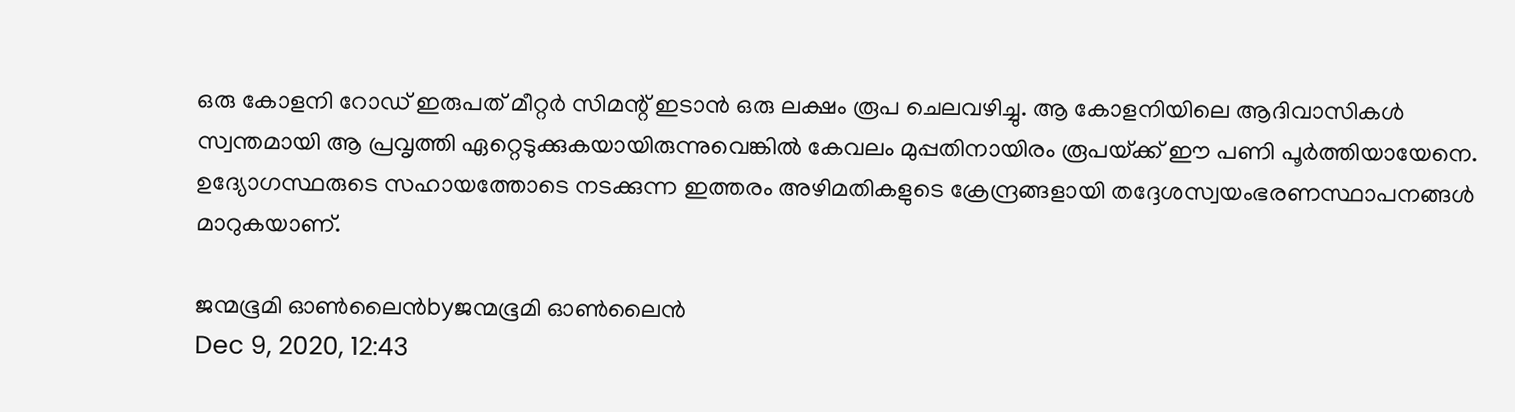ഒരു കോളനി റോഡ് ഇരുപത് മീറ്റര്‍ സിമന്റ് ഇടാന്‍ ഒരു ലക്ഷം രൂപ ചെലവഴിച്ചു. ആ കോളനിയിലെ ആദിവാസികള്‍ സ്വന്തമായി ആ പ്രവൃത്തി ഏറ്റെടുക്കുകയായിരുന്നുവെങ്കില്‍ കേവലം മുപ്പതിനായിരം രൂപയ്‌ക്ക് ഈ പണി പൂര്‍ത്തിയായേനെ. ഉദ്യോഗസ്ഥരുടെ സഹായത്തോടെ നടക്കുന്ന ഇത്തരം അഴിമതികളുടെ ക്രേന്ദ്രങ്ങളായി തദ്ദേശസ്വയംഭരണസ്ഥാപനങ്ങള്‍ മാറുകയാണ്.

ജന്മഭൂമി ഓണ്‍ലൈന്‍byജന്മഭൂമി ഓണ്‍ലൈന്‍
Dec 9, 2020, 12:43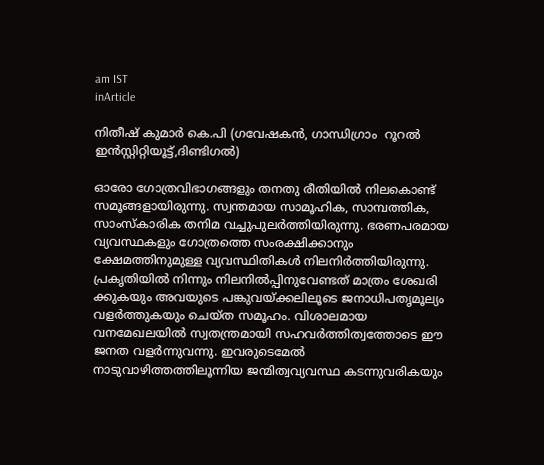am IST
inArticle

നിതീഷ് കുമാര്‍ കെ.പി (ഗവേഷകന്‍, ഗാന്ധിഗ്രാം  റൂറല്‍ ഇന്‍സ്റ്റിറ്റിയൂട്ട്,ദിണ്ടിഗല്‍)

ഓരോ ഗോത്രവിഭാഗങ്ങളും തനതു രീതിയില്‍ നിലകൊണ്ട് സമൂങ്ങളായിരുന്നു. സ്വന്തമായ സാമൂഹിക, സാമ്പത്തിക, സാംസ്കാരിക തനിമ വച്ചുപുലര്‍ത്തിയിരുന്നു. ഭരണപരമായ വ്യവസ്ഥകളും ഗോത്രത്തെ സംരക്ഷിക്കാനും ക്ഷേമത്തിനുമുള്ള വ്യവസ്ഥിതികള്‍ നിലനിര്‍ത്തിയിരുന്നു. പ്രകൃതിയില്‍ നിന്നും നിലനില്‍പ്പിനുവേണ്ടത് മാത്രം ശേഖരി ക്കുകയും അവയുടെ പങ്കുവയ്‌ക്കലിലൂടെ ജനാധിപതൃമൂല്യം വളര്‍ത്തുകയും ചെയ്ത സമൂഹം. വിശാലമായ വനമേഖലയില്‍ സ്വതന്ത്രമായി സഹവര്‍ത്തിത്വത്തോടെ ഈ ജനത വളര്‍ന്നുവന്നു. ഇവരുടെമേല്‍ നാടുവാഴിത്തത്തിലൂന്നിയ ജന്മിത്വവ്യവസ്ഥ കടന്നുവരികയും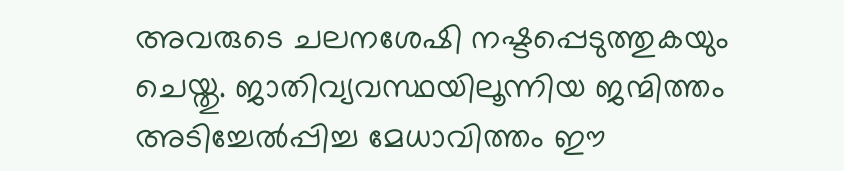അവരുടെ ചലനശേഷി നഷ്ടപ്പെടുത്തുകയും ചെയ്തു. ജാതിവ്യവസ്ഥയിലൂന്നിയ ജന്മിത്തം അടിച്ചേല്‍പ്പിച്ച മേധാവിത്തം ഈ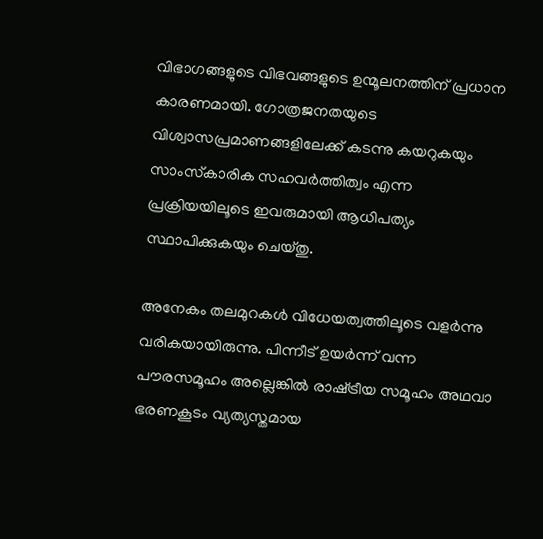വിഭാഗങ്ങളുടെ വിഭവങ്ങളുടെ ഉന്മൂലനത്തിന് പ്രധാന കാരണമായി. ഗോത്രജനതയുടെ വിശ്വാസപ്രമാണങ്ങളിലേക്ക് കടന്നു കയറുകയും സാംസ്‌കാരിക സഹവര്‍ത്തിത്വം എന്ന പ്രക്രിയയിലൂടെ ഇവരുമായി ആധിപത്യം സ്ഥാപിക്കുകയും ചെയ്തു.

അനേകം തലമുറകള്‍ വിധേയത്വത്തിലൂടെ വളര്‍ന്നു വരികയായിരുന്നു. പിന്നീട് ഉയര്‍ന്ന് വന്ന പൗരസമൂഹം അല്ലെങ്കില്‍ രാഷ്‌ട്രീയ സമൂഹം അഥവാ ഭരണകൂടം വ്യത്യസ്തമായ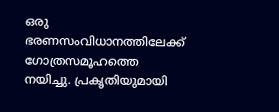ഒരു ഭരണസംവിധാനത്തിലേക്ക് ഗോത്രസമൂഹത്തെ നയിച്ചു. പ്രകൃതിയുമായി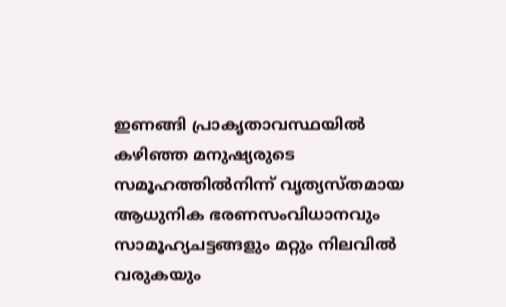ഇണങ്ങി പ്രാകൃതാവസ്ഥയില്‍ കഴിഞ്ഞ മനുഷ്യരുടെ സമൂഹത്തില്‍നിന്ന് വൃത്യസ്തമായ ആധുനിക ഭരണസംവിധാനവും സാമൂഹ്യചട്ടങ്ങളും മറ്റും നിലവില്‍ വരുകയും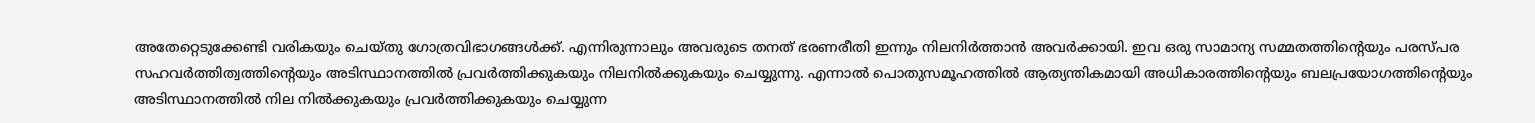അതേറ്റെടുക്കേണ്ടി വരികയും ചെയ്തു ഗോത്രവിഭാഗങ്ങള്‍ക്ക്. എന്നിരുന്നാലും അവരുടെ തനത് ഭരണരീതി ഇന്നും നിലനിര്‍ത്താന്‍ അവര്‍ക്കായി. ഇവ ഒരു സാമാന്യ സമ്മതത്തിന്റെയും പരസ്പര സഹവര്‍ത്തിത്വത്തിന്റെയും അടിസ്ഥാനത്തില്‍ പ്രവര്‍ത്തിക്കുകയും നിലനില്‍ക്കുകയും ചെയ്യുന്നു. എന്നാല്‍ പൊതുസമൂഹത്തില്‍ ആത്യന്തികമായി അധികാരത്തിന്റെയും ബലപ്രയോഗത്തിന്റെയും അടിസ്ഥാനത്തില്‍ നില നില്‍ക്കുകയും പ്രവര്‍ത്തിക്കുകയും ചെയ്യുന്ന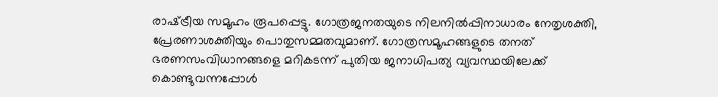രാഷ്‌ട്രീയ സമൂഹം രൂപപ്പെട്ടു. ഗോത്രജനതയുടെ നിലനില്‍പ്പിനാധാരം നേതൃശക്തി, പ്രേരണാശക്തിയും പൊതുസമ്മതവുമാണ്. ഗോത്രസമൂഹങ്ങളുടെ തനത് ഭരണസംവിധാനങ്ങളെ മറികടന്ന് പുതിയ ജനാധിപത്യ വ്യവസ്ഥയിലേക്ക് കൊണ്ടുവന്നപ്പോള്‍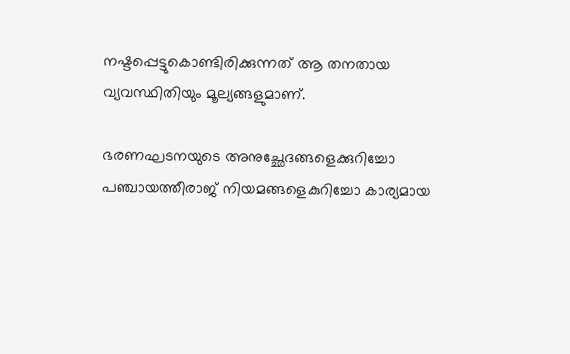നഷ്ടപ്പെട്ടുകൊണ്ടിരിക്കുന്നത് ആ തനതായ വ്യവസ്ഥിതിയും മൂല്യങ്ങളുമാണ്.

ഭരണഘടനയുടെ അനുച്ഛേദങ്ങളെക്കുറിച്ചോ പഞ്ചായത്തീരാജ് നിയമങ്ങളെകുറിച്ചോ കാര്യമായ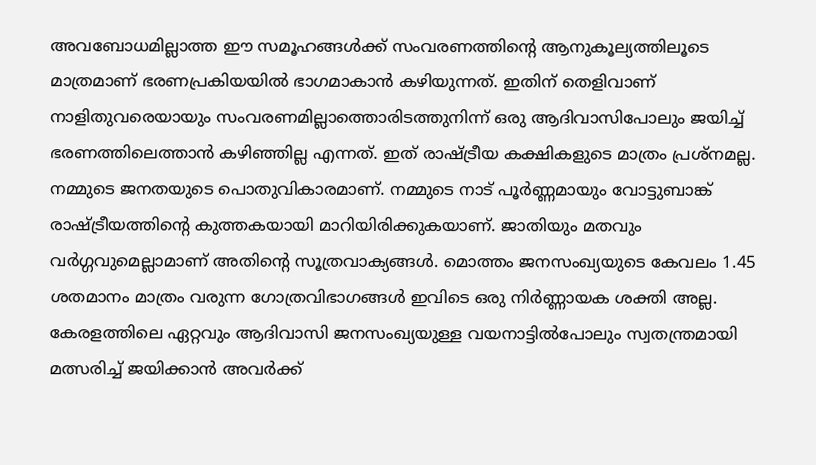അവബോധമില്ലാത്ത ഈ സമൂഹങ്ങള്‍ക്ക് സംവരണത്തിന്റെ ആനുകൂല്യത്തിലൂടെ മാത്രമാണ് ഭരണപ്രകിയയില്‍ ഭാഗമാകാന്‍ കഴിയുന്നത്. ഇതിന് തെളിവാണ് നാളിതുവരെയായും സംവരണമില്ലാത്തൊരിടത്തുനിന്ന് ഒരു ആദിവാസിപോലും ജയിച്ച് ഭരണത്തിലെത്താന്‍ കഴിഞ്ഞില്ല എന്നത്. ഇത് രാഷ്‌ട്രീയ കക്ഷികളുടെ മാത്രം പ്രശ്‌നമല്ല. നമ്മുടെ ജനതയുടെ പൊതുവികാരമാണ്. നമ്മുടെ നാട് പൂര്‍ണ്ണമായും വോട്ടുബാങ്ക് രാഷ്‌ട്രീയത്തിന്റെ കുത്തകയായി മാറിയിരിക്കുകയാണ്. ജാതിയും മതവും വര്‍ഗ്ഗവുമെല്ലാമാണ് അതിന്റെ സൂത്രവാക്യങ്ങള്‍. മൊത്തം ജനസംഖ്യയുടെ കേവലം 1.45 ശതമാനം മാത്രം വരുന്ന ഗോത്രവിഭാഗങ്ങള്‍ ഇവിടെ ഒരു നിര്‍ണ്ണായക ശക്തി അല്ല. കേരളത്തിലെ ഏറ്റവും ആദിവാസി ജനസംഖ്യയുള്ള വയനാട്ടില്‍പോലും സ്വതന്ത്രമായി മത്സരിച്ച് ജയിക്കാന്‍ അവര്‍ക്ക്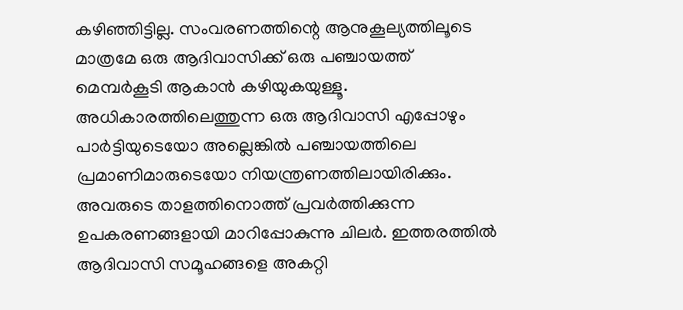കഴിഞ്ഞിട്ടില്ല. സംവരണത്തിന്റെ ആനുകൂല്യത്തിലൂടെ മാത്രമേ ഒരു ആദിവാസിക്ക് ഒരു പഞ്ചായത്ത് മെമ്പര്‍കൂടി ആകാന്‍ കഴിയുകയുള്ളൂ. അധികാരത്തിലെത്തുന്ന ഒരു ആദിവാസി എപ്പോഴും പാര്‍ട്ടിയുടെയോ അല്ലെങ്കില്‍ പഞ്ചായത്തിലെ പ്രമാണിമാരുടെയോ നിയന്ത്രണത്തിലായിരിക്കും. അവരുടെ താളത്തിനൊത്ത് പ്രവര്‍ത്തിക്കുന്ന ഉപകരണങ്ങളായി മാറിപ്പോകുന്നു ചിലര്‍. ഇത്തരത്തില്‍ ആദിവാസി സമൂഹങ്ങളെ അകറ്റി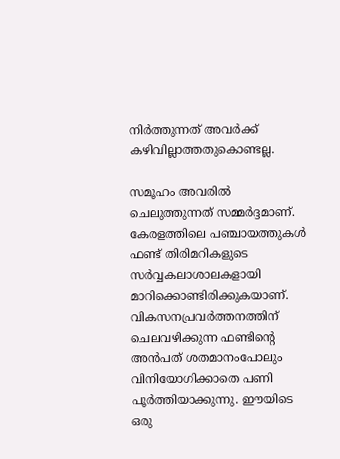നിര്‍ത്തുന്നത് അവര്‍ക്ക് കഴിവില്ലാത്തതുകൊണ്ടല്ല.

സമൂഹം അവരില്‍ ചെലുത്തുന്നത് സമ്മര്‍ദ്ദമാണ്. കേരളത്തിലെ പഞ്ചായത്തുകള്‍ ഫണ്ട് തിരിമറികളുടെ സര്‍വ്വകലാശാലകളായി മാറിക്കൊണ്ടിരിക്കുകയാണ്. വികസനപ്രവര്‍ത്തനത്തിന് ചെലവഴിക്കുന്ന ഫണ്ടിന്റെ അന്‍പത് ശതമാനംപോലും വിനിയോഗിക്കാതെ പണി പൂര്‍ത്തിയാക്കുന്നു. ഈയിടെ ഒരു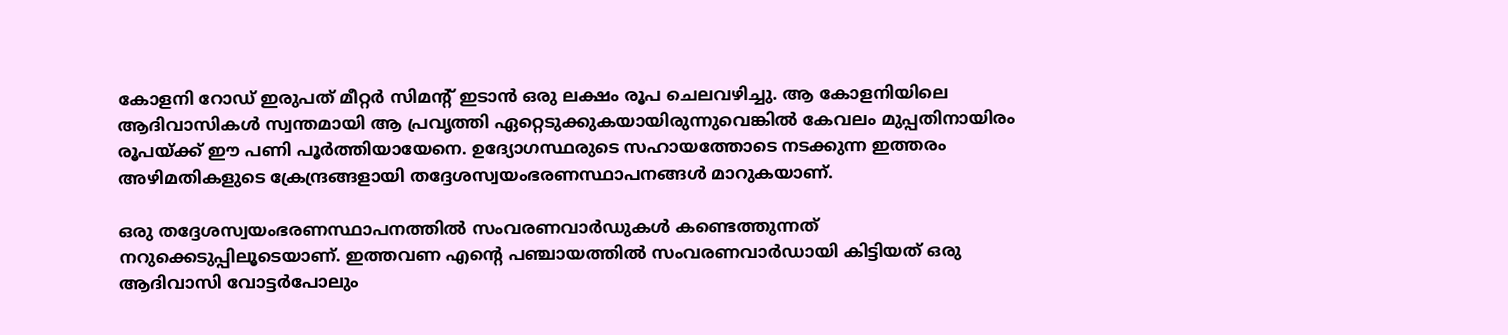കോളനി റോഡ് ഇരുപത് മീറ്റര്‍ സിമന്റ് ഇടാന്‍ ഒരു ലക്ഷം രൂപ ചെലവഴിച്ചു. ആ കോളനിയിലെ ആദിവാസികള്‍ സ്വന്തമായി ആ പ്രവൃത്തി ഏറ്റെടുക്കുകയായിരുന്നുവെങ്കില്‍ കേവലം മുപ്പതിനായിരം രൂപയ്‌ക്ക് ഈ പണി പൂര്‍ത്തിയായേനെ. ഉദ്യോഗസ്ഥരുടെ സഹായത്തോടെ നടക്കുന്ന ഇത്തരം അഴിമതികളുടെ ക്രേന്ദ്രങ്ങളായി തദ്ദേശസ്വയംഭരണസ്ഥാപനങ്ങള്‍ മാറുകയാണ്.

ഒരു തദ്ദേശസ്വയംഭരണസ്ഥാപനത്തില്‍ സംവരണവാര്‍ഡുകള്‍ കണ്ടെത്തുന്നത് നറുക്കെടുപ്പിലൂടെയാണ്. ഇത്തവണ എന്റെ പഞ്ചായത്തില്‍ സംവരണവാര്‍ഡായി കിട്ടിയത് ഒരു ആദിവാസി വോട്ടര്‍പോലും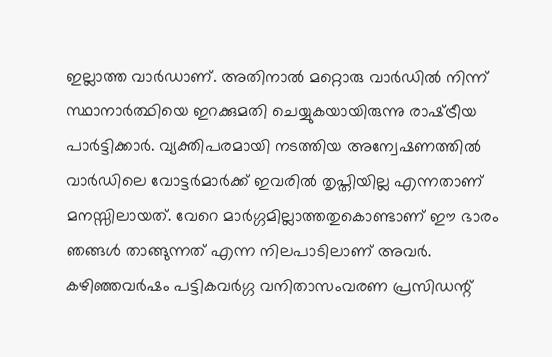ഇല്ലാത്ത വാര്‍ഡാണ്. അതിനാല്‍ മറ്റൊരു വാര്‍ഡില്‍ നിന്ന് സ്ഥാനാര്‍ത്ഥിയെ ഇറക്കുമതി ചെയ്യുകയായിരുന്നു രാഷ്‌ട്രീയ പാര്‍ട്ടിക്കാര്‍. വ്യക്തിപരമായി നടത്തിയ അന്വേഷണത്തില്‍ വാര്‍ഡിലെ വോട്ടര്‍മാര്‍ക്ക് ഇവരില്‍ തൃപ്തിയില്ല എന്നതാണ് മനസ്സിലായത്. വേറെ മാര്‍ഗ്ഗമില്ലാത്തതുകൊണ്ടാണ് ഈ ഭാരം ഞങ്ങള്‍ താങ്ങുന്നത് എന്ന നിലപാടിലാണ് അവര്‍. കഴിഞ്ഞവര്‍ഷം പട്ടികവര്‍ഗ്ഗ വനിതാസംവരണ പ്രസിഡന്റ്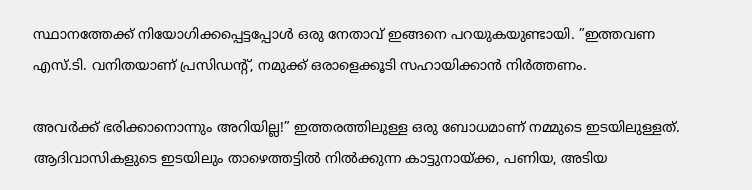സ്ഥാനത്തേക്ക് നിയോഗിക്കപ്പെട്ടപ്പോള്‍ ഒരു നേതാവ് ഇങ്ങനെ പറയുകയുണ്ടായി. ”ഇത്തവണ എസ്.ടി. വനിതയാണ് പ്രസിഡന്റ്, നമുക്ക് ഒരാളെക്കൂടി സഹായിക്കാന്‍ നിര്‍ത്തണം.

അവര്‍ക്ക് ഭരിക്കാനൊന്നും അറിയില്ല!” ഇത്തരത്തിലുള്ള ഒരു ബോധമാണ് നമ്മുടെ ഇടയിലുള്ളത്. ആദിവാസികളുടെ ഇടയിലും താഴെത്തട്ടില്‍ നില്‍ക്കുന്ന കാട്ടുനായ്‌ക്ക, പണിയ, അടിയ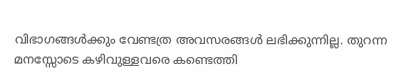വിഭാഗങ്ങള്‍ക്കും വേണ്ടത്ര അവസരങ്ങള്‍ ലഭിക്കുന്നില്ല. തുറന്ന മനസ്സോടെ കഴിവുള്ളവരെ കണ്ടെത്തി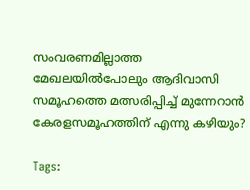സംവരണമില്ലാത്ത മേഖലയില്‍പോലും ആദിവാസി സമൂഹത്തെ മത്സരിപ്പിച്ച് മുന്നേറാന്‍ കേരളസമൂഹത്തിന് എന്നു കഴിയും?

Tags: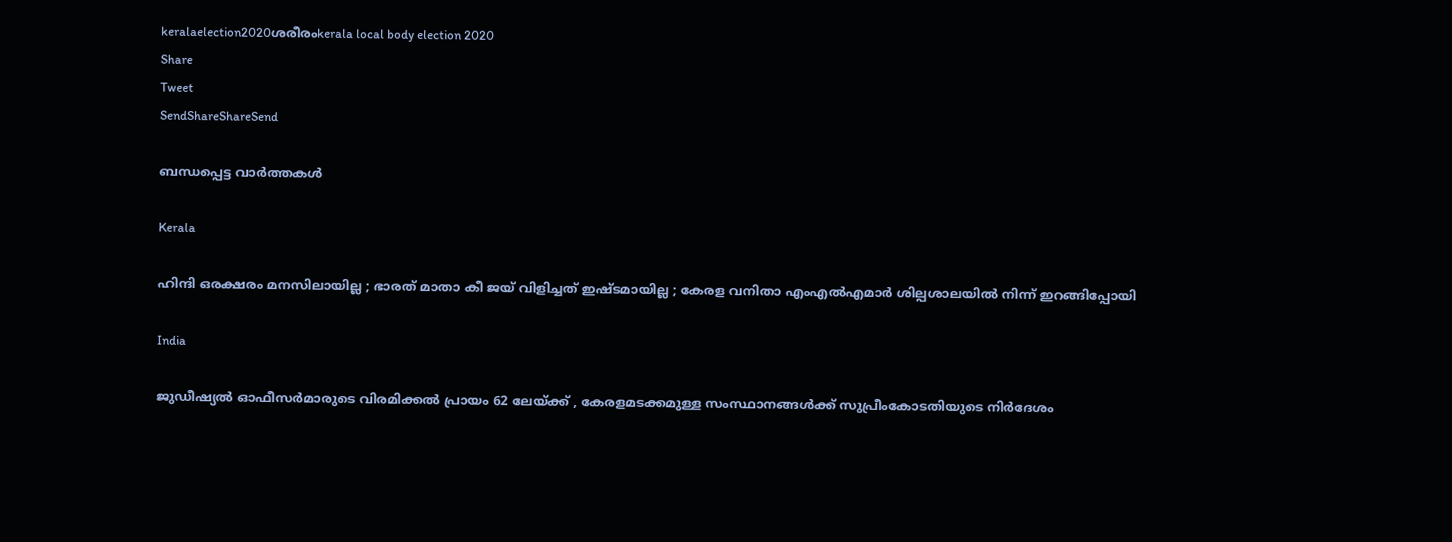keralaelection2020ശരീരംkerala local body election 2020
Share
Tweet
SendShareShareSend

ബന്ധപ്പെട്ട വാര്‍ത്തകള്‍

Kerala

ഹിന്ദി ഒരക്ഷരം മനസിലായില്ല ; ഭാരത് മാതാ കീ ജയ് വിളിച്ചത് ഇഷ്ടമായില്ല ; കേരള വനിതാ എംഎൽഎമാർ ശില്പശാലയില്‍ നിന്ന് ഇറങ്ങിപ്പോയി

India

ജുഡീഷ്യല്‍ ഓഫീസര്‍മാരുടെ വിരമിക്കല്‍ പ്രായം 62 ലേയ്‌ക്ക് , കേരളമടക്കമുള്ള സംസ്ഥാനങ്ങള്‍ക്ക് സുപ്രീംകോടതിയുടെ നിര്‍ദേശം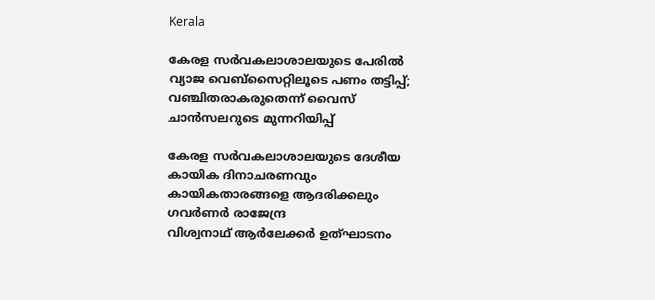Kerala

കേരള സര്‍വകലാശാലയുടെ പേരില്‍ വ്യാജ വെബ്സൈറ്റിലൂടെ പണം തട്ടിപ്പ്; വഞ്ചിതരാകരുതെന്ന് വൈസ് ചാന്‍സലറുടെ മുന്നറിയിപ്പ്

കേരള സര്‍വകലാശാലയുടെ ദേശീയ കായിക ദിനാചരണവും കായികതാരങ്ങളെ ആദരിക്കലും ഗവര്‍ണര്‍ രാജേന്ദ്ര
വിശ്വനാഥ് ആര്‍ലേക്കര്‍ ഉത്ഘാടനം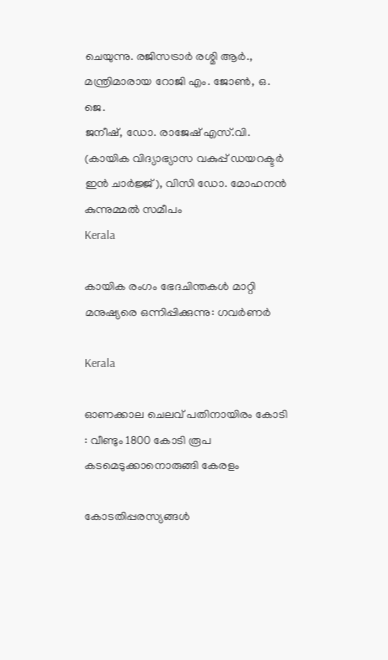ചെയുന്നു. രജിസട്രാര്‍ രശ്മി ആര്‍., മന്ത്രിമാരായ റോജി എം. ജോണ്‍, ഒ. ജെ.
ജനീഷ്, ഡോ. രാജേഷ് എസ്.വി. (കായിക വിദ്യാഭ്യാസ വകുപ്പ് ഡയറക്ടര്‍ ഇന്‍ ചാര്‍ജ്ജ്), വിസി ഡോ. മോഹനന്‍ കുന്നുമ്മല്‍ സമീപം
Kerala

കായിക രംഗം ഭേദചിന്തകള്‍ മാറ്റി മനുഷ്യരെ ഒന്നിപ്പിക്കുന്നു: ഗവര്‍ണര്‍

Kerala

ഓണക്കാല ചെലവ് പതിനായിരം കോടി : വീണ്ടും 1800 കോടി രൂപ കടമെടുക്കാനൊരുങ്ങി കേരളം

കോടതിപ്പരസ്യങ്ങള്‍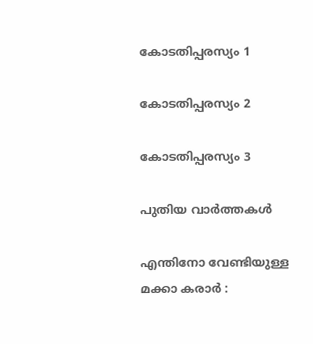കോടതിപ്പരസ്യം 1

കോടതിപ്പരസ്യം 2

കോടതിപ്പരസ്യം 3

പുതിയ വാര്‍ത്തകള്‍

എന്തിനോ വേണ്ടിയുള്ള മക്കാ കരാർ :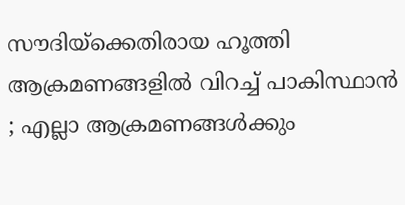സൗദിയ്‌ക്കെതിരായ ഹൂത്തി ആക്രമണങ്ങളിൽ വിറച്ച് പാകിസ്ഥാൻ ; എല്ലാ ആക്രമണങ്ങൾക്കും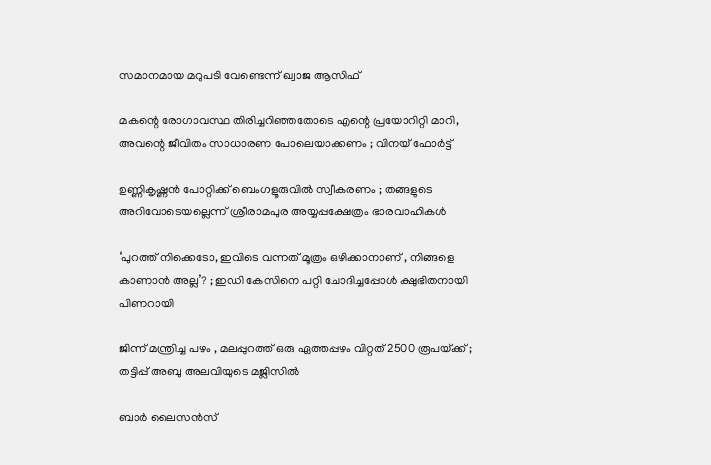സമാനമായ മറുപടി വേണ്ടെന്ന് ഖ്വാജ ആസിഫ്

മകന്റെ രോഗാവസ്ഥ തിരിച്ചറിഞ്ഞതോടെ എന്റെ പ്രയോറിറ്റി മാറി, അവന്റെ ജീവിതം സാധാരണ പോലെയാക്കണം ; വിനയ് ഫോർട്ട്

ഉണ്ണികൃഷ്ണൻ പോറ്റിക്ക് ബെംഗളൂരുവിൽ സ്വീകരണം ; തങ്ങളുടെ അറിവോടെയല്ലെന്ന് ശ്രീരാമപുര അയ്യപ്പക്ഷേത്രം ഭാരവാഹികൾ

‘പുറത്ത് നിക്കെടോ, ഇവിടെ വന്നത് മൂത്രം ഒഴിക്കാനാണ് , നിങ്ങളെ കാണാൻ അല്ല’? ; ഇഡി കേസിനെ പറ്റി ചോദിച്ചപ്പോൾ ക്ഷുഭിതനായി പിണറായി

ജിന്ന് മന്ത്രിച്ച പഴം , മലപ്പുറത്ത് ഒരു ഏത്തപ്പഴം വിറ്റത് 2500 രൂപയ്‌ക്ക് ; തട്ടിപ്പ് അബു അലവിയുടെ മജ്ലിസിൽ

ബാർ ലൈസൻസ്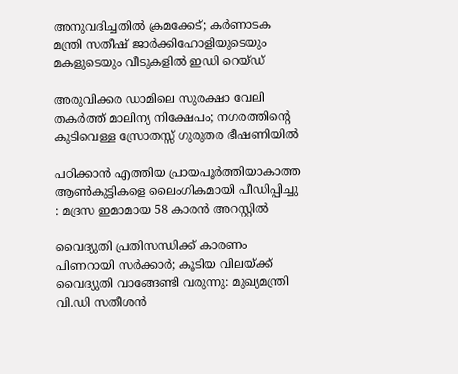അനുവദിച്ചതിൽ ക്രമക്കേട്; കർണാടക മന്ത്രി സതീഷ് ജാർക്കിഹോളിയുടെയും മകളുടെയും വീടുകളിൽ ഇഡി റെയ്ഡ്

അരുവിക്കര ഡാമിലെ സുരക്ഷാ വേലി തകര്‍ത്ത് മാലിന്യ നിക്ഷേപം; നഗരത്തിന്റെ കുടിവെള്ള സ്രോതസ്സ് ഗുരുതര ഭീഷണിയില്‍

പഠിക്കാൻ എത്തിയ പ്രായപൂർത്തിയാകാത്ത ആൺകുട്ടികളെ ലൈംഗികമായി പീഡിപ്പിച്ചു : മദ്രസ ഇമാമായ 58 കാരൻ അറസ്റ്റിൽ

വൈദ്യുതി പ്രതിസന്ധിക്ക് കാരണം പിണറായി സർക്കാർ; കൂടിയ വിലയ്‌ക്ക് വൈദ്യുതി വാങ്ങേണ്ടി വരുന്നു: മുഖ്യമന്ത്രി വി.ഡി സതീശൻ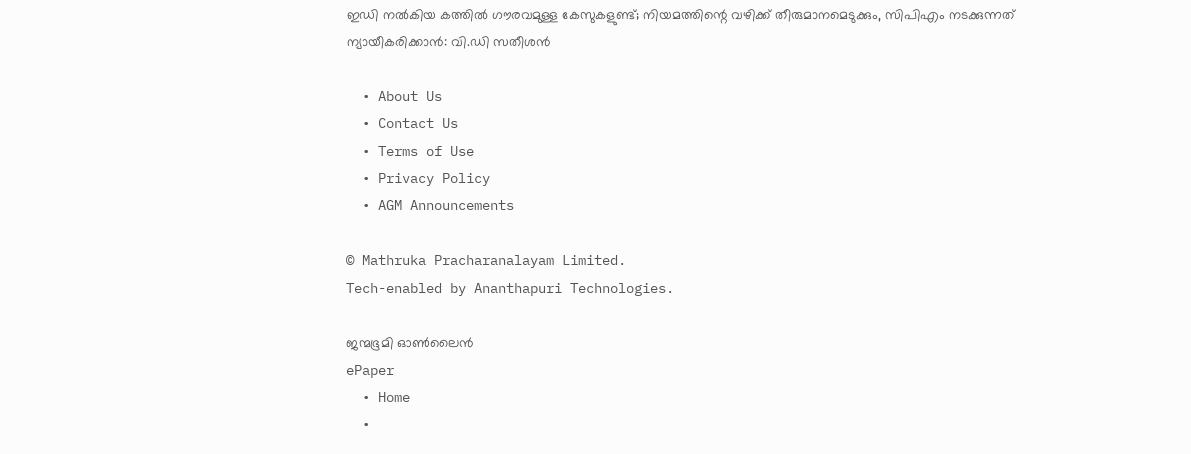ഇഡി നൽകിയ കത്തിൽ ഗൗരവമുള്ള കേസുകളുണ്ട്; നിയമത്തിന്റെ വഴിക്ക് തീരുമാനമെടുക്കും, സിപിഎം നടക്കുന്നത് ന്യായീകരിക്കാൻ: വി.ഡി സതീശൻ

  • About Us
  • Contact Us
  • Terms of Use
  • Privacy Policy
  • AGM Announcements

© Mathruka Pracharanalayam Limited.
Tech-enabled by Ananthapuri Technologies.

ജന്മഭൂമി ഓണ്‍ലൈന്‍
ePaper
  • Home
  •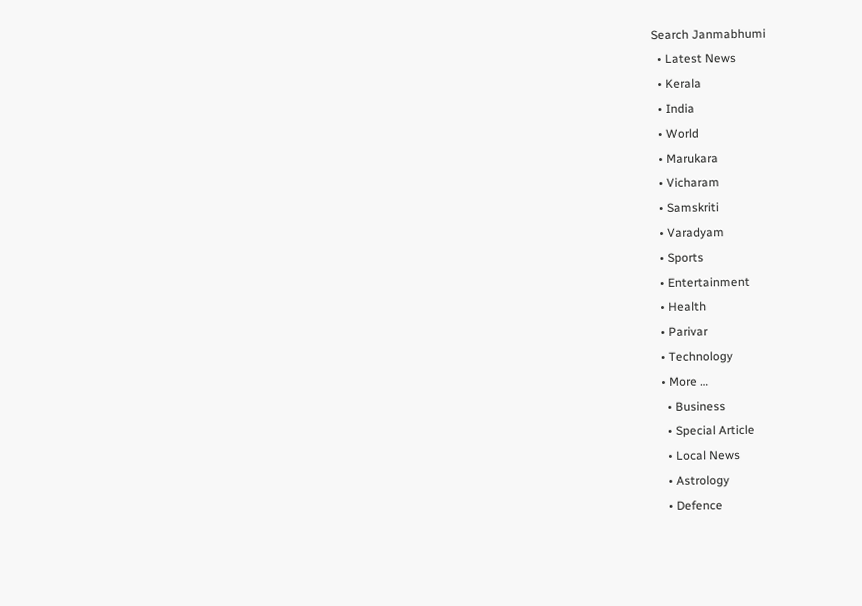Search Janmabhumi
  • Latest News
  • Kerala
  • India
  • World
  • Marukara
  • Vicharam
  • Samskriti
  • Varadyam
  • Sports
  • Entertainment
  • Health
  • Parivar
  • Technology
  • More …
    • Business
    • Special Article
    • Local News
    • Astrology
    • Defence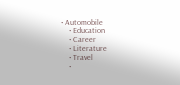• Automobile
    • Education
    • Career
    • Literature
    • Travel
    •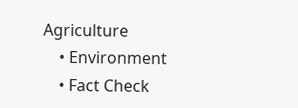Agriculture
    • Environment
    • Fact Check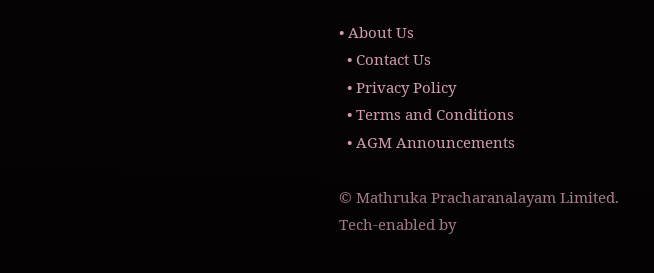• About Us
  • Contact Us
  • Privacy Policy
  • Terms and Conditions
  • AGM Announcements

© Mathruka Pracharanalayam Limited.
Tech-enabled by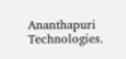Ananthapuri Technologies.